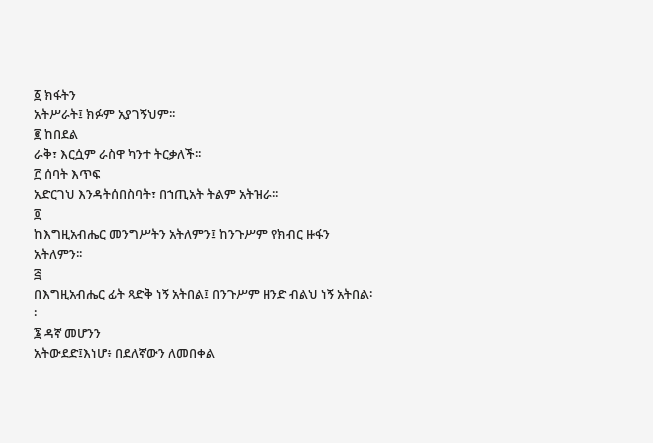፩ ክፋትን
አትሥራት፤ ክፉም አያገኝህም፡፡
፪ ከበደል
ራቅ፣ እርሷም ራስዋ ካንተ ትርቃለች፡፡
፫ ሰባት እጥፍ
አድርገህ እንዳትሰበስባት፣ በኀጢአት ትልም አትዝራ፡፡
፬
ከእግዚአብሔር መንግሥትን አትለምን፤ ከንጉሥም የክብር ዙፋን
አትለምን፡፡
፭
በእግዚአብሔር ፊት ጻድቅ ነኝ አትበል፤ በንጉሥም ዘንድ ብልህ ነኝ አትበል፡፡
፮ ዳኛ መሆንን
አትውደድ፤እነሆ፥ በደለኛውን ለመበቀል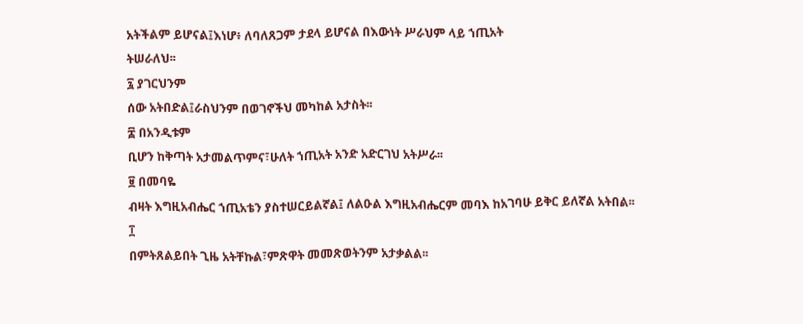አትችልም ይሆናል፤እነሆ፥ ለባለጸጋም ታደላ ይሆናል በእውነት ሥራህም ላይ ኀጢአት
ትሠራለህ፡፡
፯ ያገርህንም
ሰው አትበድል፤ራስህንም በወገኖችህ መካከል አታስት፡፡
፰ በአንዲቱም
ቢሆን ከቅጣት አታመልጥምና፣ሁለት ኀጢአት አንድ አድርገህ አትሥራ፡፡
፱ በመባዬ
ብዛት እግዚአብሔር ኀጢአቴን ያስተሠርይልኛል፤ ለልዑል እግዚአብሔርም መባእ ከአገባሁ ይቅር ይለኛል አትበል፡፡
፲
በምትጸልይበት ጊዜ አትቸኩል፣ምጽዋት መመጽወትንም አታቃልል፡፡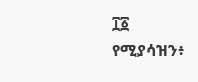፲፩
የሚያሳዝን፥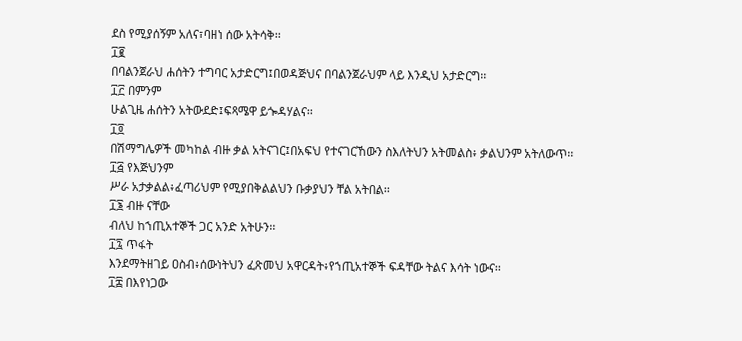ደስ የሚያሰኝም አለና፣ባዘነ ሰው አትሳቅ፡፡
፲፪
በባልንጀራህ ሐሰትን ተግባር አታድርግ፤በወዳጅህና በባልንጀራህም ላይ እንዲህ አታድርግ፡፡
፲፫ በምንም
ሁልጊዜ ሐሰትን አትውደድ፤ፍጻሜዋ ይጐዳሃልና፡፡
፲፬
በሽማግሌዎች መካከል ብዙ ቃል አትናገር፤በአፍህ የተናገርኸውን ስእለትህን አትመልስ፥ ቃልህንም አትለውጥ፡፡
፲፭ የእጅህንም
ሥራ አታቃልል፥ፈጣሪህም የሚያበቅልልህን ቡቃያህን ቸል አትበል፡፡
፲፮ ብዙ ናቸው
ብለህ ከኀጢአተኞች ጋር አንድ አትሁን፡፡
፲፯ ጥፋት
እንደማትዘገይ ዐስብ፥ሰውነትህን ፈጽመህ አዋርዳት፥የኀጢአተኞች ፍዳቸው ትልና እሳት ነውና፡፡
፲፰ በእየነጋው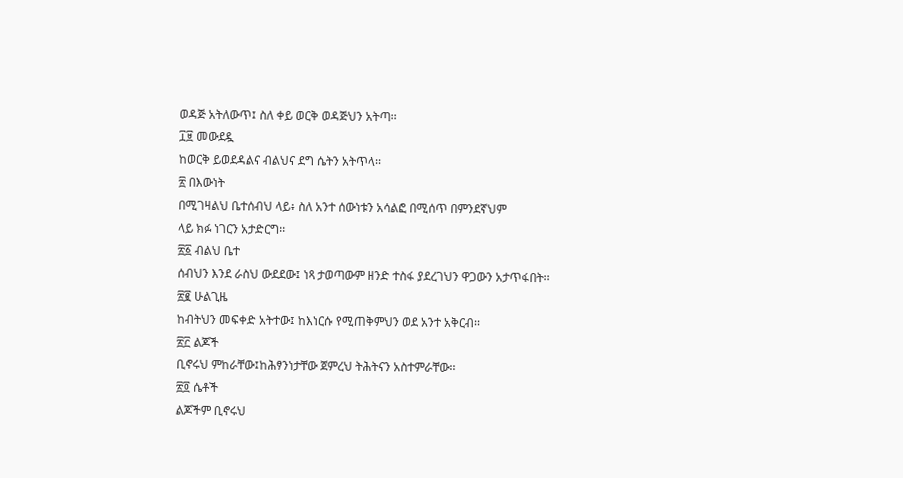ወዳጅ አትለውጥ፤ ስለ ቀይ ወርቅ ወዳጅህን አትጣ፡፡
፲፱ መውደዷ
ከወርቅ ይወደዳልና ብልህና ደግ ሴትን አትጥላ፡፡
፳ በእውነት
በሚገዛልህ ቤተሰብህ ላይ፥ ስለ አንተ ሰውነቱን አሳልፎ በሚሰጥ በምንደኛህም
ላይ ክፉ ነገርን አታድርግ፡፡
፳፩ ብልህ ቤተ
ሰብህን እንደ ራስህ ውደደው፤ ነጻ ታወጣውም ዘንድ ተስፋ ያደረገህን ዋጋውን አታጥፋበት፡፡
፳፪ ሁልጊዜ
ከብትህን መፍቀድ አትተው፤ ከእነርሱ የሚጠቅምህን ወደ አንተ አቅርብ፡፡
፳፫ ልጆች
ቢኖሩህ ምከራቸው፤ከሕፃንነታቸው ጀምረህ ትሕትናን አስተምራቸው፡፡
፳፬ ሴቶች
ልጆችም ቢኖሩህ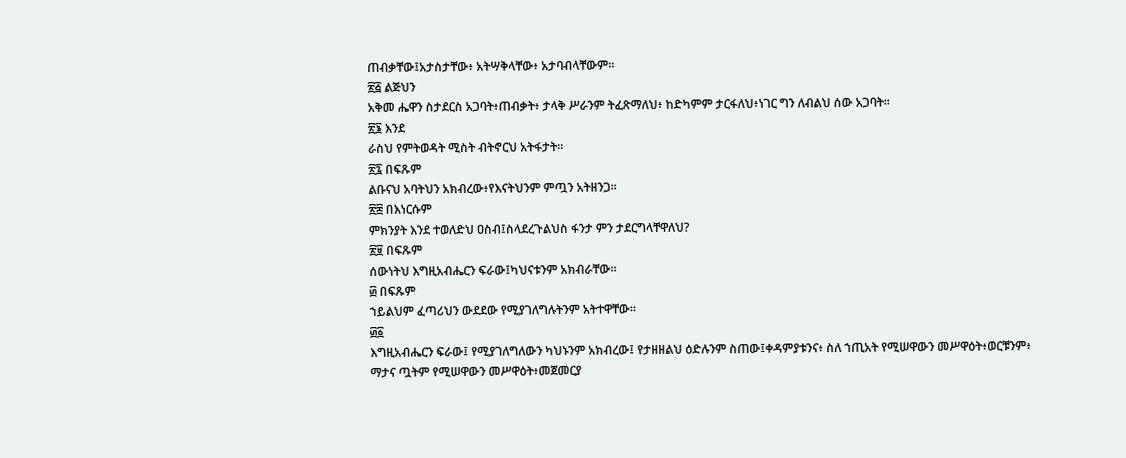ጠብቃቸው፤አታስታቸው፥ አትሣቅላቸው፥ አታባብላቸውም፡፡
፳፭ ልጅህን
አቅመ ሔዋን ስታደርስ አጋባት፥ጠብቃት፥ ታላቅ ሥራንም ትፈጽማለህ፥ ከድካምም ታርፋለህ፥ነገር ግን ለብልህ ሰው አጋባት፡፡
፳፮ እንደ
ራስህ የምትወዳት ሚስት ብትኖርህ አትፋታት፡፡
፳፯ በፍጹም
ልቡናህ አባትህን አክብረው፥የእናትህንም ምጧን አትዘንጋ፡፡
፳፰ በእነርሱም
ምክንያት እንደ ተወለድህ ዐስብ፤ስላደረጉልህስ ፋንታ ምን ታደርግላቸዋለህ?
፳፱ በፍጹም
ሰውነትህ እግዚአብሔርን ፍራው፤ካህናቱንም አክብራቸው፡፡
፴ በፍጹም
ኀይልህም ፈጣሪህን ውደደው የሚያገለግሉትንም አትተዋቸው፡፡
፴፩
እግዚአብሔርን ፍራው፤ የሚያገለግለውን ካህኑንም አክብረው፤ የታዘዘልህ ዕድሉንም ስጠው፤ቀዳምያቱንና፥ ስለ ኀጢአት የሚሠዋውን መሥዋዕት፥ወርቹንም፥
ማታና ጧትም የሚሠዋውን መሥዋዕት፥መጀመርያ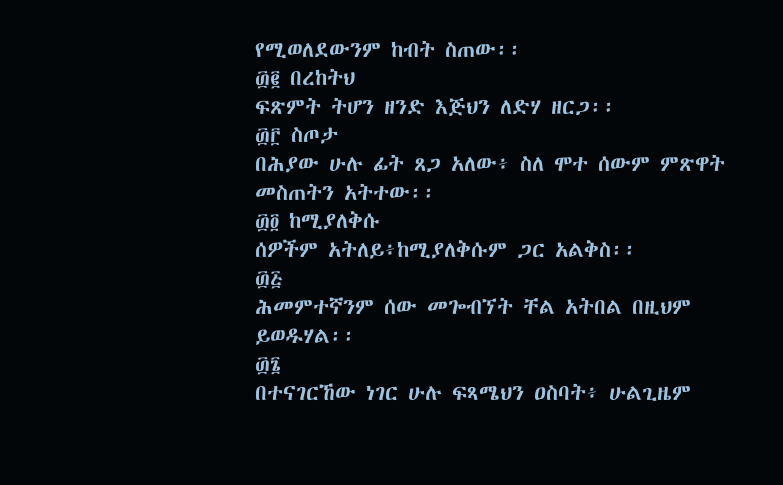የሚወለደውንም ከብት ስጠው፡፡
፴፪ በረከትህ
ፍጽምት ትሆን ዘንድ እጅህን ለድሃ ዘርጋ፡፡
፴፫ ስጦታ
በሕያው ሁሉ ፊት ጸጋ አለው፥ ስለ ሞተ ሰውም ምጽዋት መስጠትን አትተው፡፡
፴፬ ከሚያለቅሱ
ሰዎችም አትለይ፥ከሚያለቅሱም ጋር አልቅስ፡፡
፴፭
ሕመምተኛንም ሰው መጐብኘት ቸል አትበል በዚህም ይወዱሃል፡፡
፴፮
በተናገርኸው ነገር ሁሉ ፍጻሜህን ዐስባት፥ ሁልጊዜም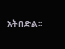አትበድል፡፡